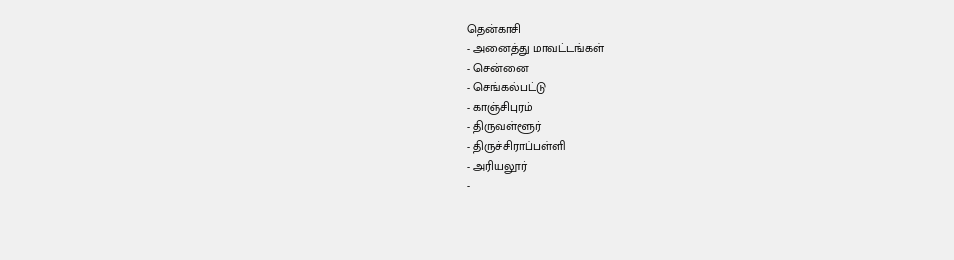தென்காசி
- அனைத்து மாவட்டங்கள்
- சென்னை
- செங்கல்பட்டு
- காஞ்சிபுரம்
- திருவள்ளூர்
- திருச்சிராப்பள்ளி
- அரியலூர்
-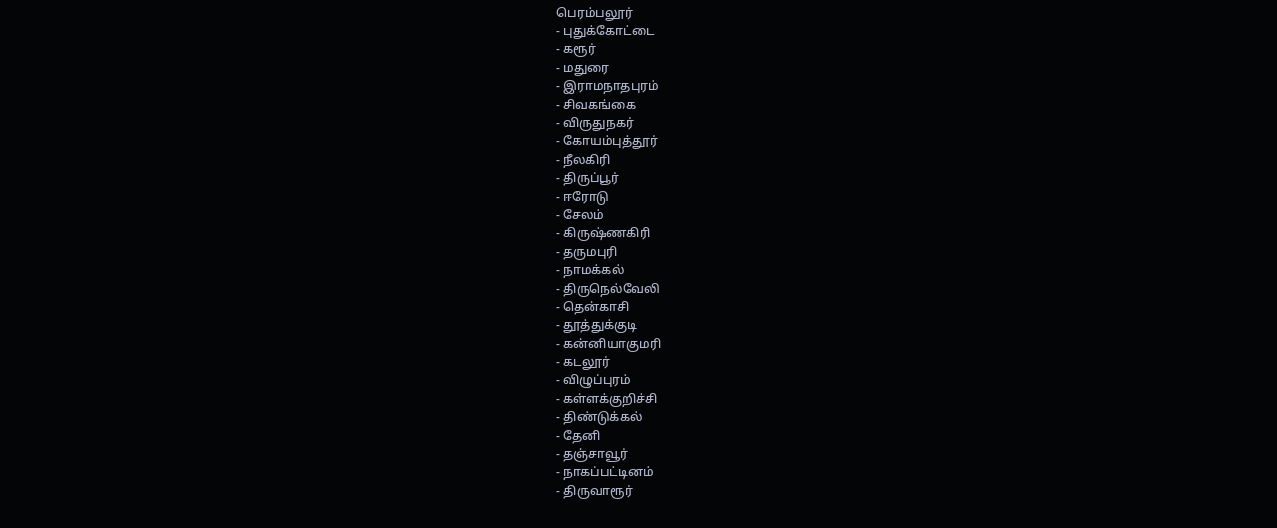பெரம்பலூர்
- புதுக்கோட்டை
- கரூர்
- மதுரை
- இராமநாதபுரம்
- சிவகங்கை
- விருதுநகர்
- கோயம்புத்தூர்
- நீலகிரி
- திருப்பூர்
- ஈரோடு
- சேலம்
- கிருஷ்ணகிரி
- தருமபுரி
- நாமக்கல்
- திருநெல்வேலி
- தென்காசி
- தூத்துக்குடி
- கன்னியாகுமரி
- கடலூர்
- விழுப்புரம்
- கள்ளக்குறிச்சி
- திண்டுக்கல்
- தேனி
- தஞ்சாவூர்
- நாகப்பட்டினம்
- திருவாரூர்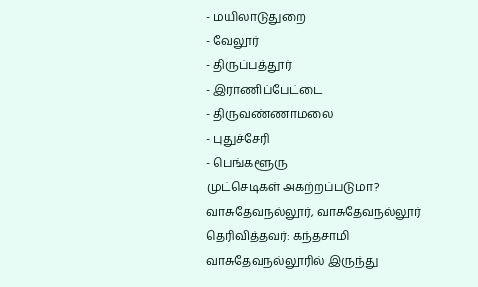- மயிலாடுதுறை
- வேலூர்
- திருப்பத்தூர்
- இராணிப்பேட்டை
- திருவண்ணாமலை
- புதுச்சேரி
- பெங்களூரு
முட்செடிகள் அகற்றப்படுமா?
வாசுதேவநல்லூர், வாசுதேவநல்லூர்
தெரிவித்தவர்: கந்தசாமி
வாசுதேவநல்லூரில் இருந்து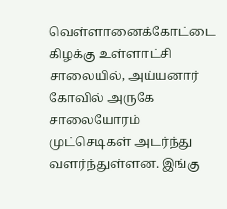வெள்ளானைக்கோட்டை கிழக்கு உள்ளாட்சி சாலையில், அய்யனார் கோவில் அருகே சாலையோரம் முட்செடிகள் அடர்ந்து வளர்ந்துள்ளன. இங்கு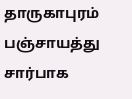தாருகாபுரம் பஞ்சாயத்து சார்பாக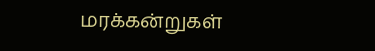மரக்கன்றுகள்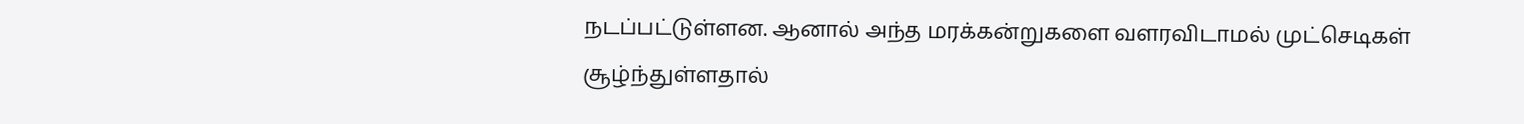நடப்பட்டுள்ளன. ஆனால் அந்த மரக்கன்றுகளை வளரவிடாமல் முட்செடிகள் சூழ்ந்துள்ளதால்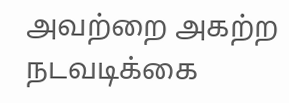அவற்றை அகற்ற நடவடிக்கை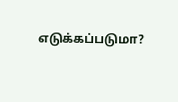எடுக்கப்படுமா?